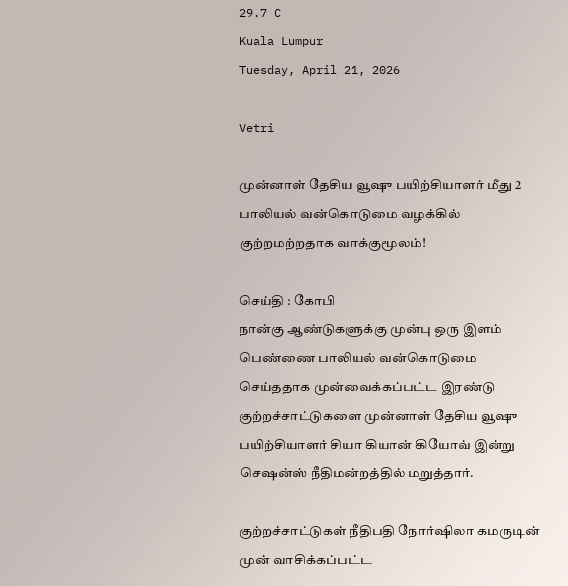29.7 C
Kuala Lumpur
Tuesday, April 21, 2026

Vetri

முன்னாள் தேசிய வூஷு பயிற்சியாளர் மீது 2 பாலியல் வன்கொடுமை வழக்கில் குற்றமற்றதாக வாக்குமூலம்!

செய்தி : கோபி
நான்கு ஆண்டுகளுக்கு முன்பு ஒரு இளம் பெண்ணை பாலியல் வன்கொடுமை செய்ததாக முன்வைக்கப்பட்ட இரண்டு குற்றச்சாட்டுகளை முன்னாள் தேசிய வூஷு பயிற்சியாளர் சியா கியான் கியோவ் இன்று செஷன்ஸ் நீதிமன்றத்தில் மறுத்தார்.

குற்றச்சாட்டுகள் நீதிபதி நோர்ஷிலா கமருடின் முன் வாசிக்கப்பட்ட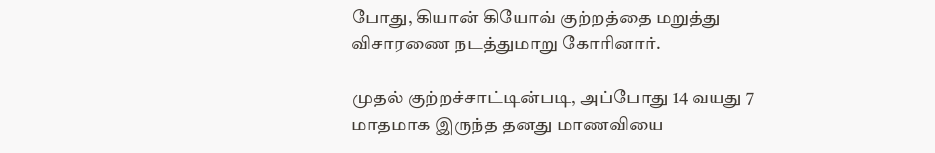போது, கியான் கியோவ் குற்றத்தை மறுத்து விசாரணை நடத்துமாறு கோரினார்.

முதல் குற்றச்சாட்டின்படி, அப்போது 14 வயது 7 மாதமாக இருந்த தனது மாணவியை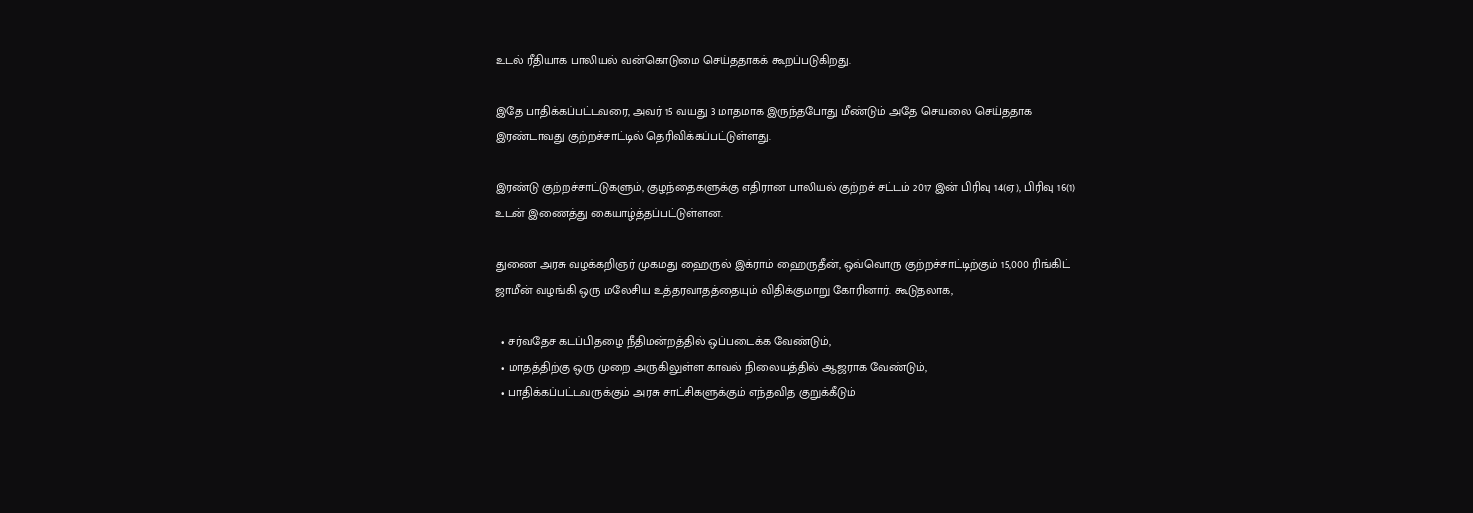உடல் ரீதியாக பாலியல் வன்கொடுமை செய்ததாகக் கூறப்படுகிறது.

இதே பாதிக்கப்பட்டவரை, அவர் 15 வயது 3 மாதமாக இருந்தபோது மீண்டும் அதே செயலை செய்ததாக இரண்டாவது குற்றச்சாட்டில் தெரிவிக்கப்பட்டுள்ளது.

இரண்டு குற்றச்சாட்டுகளும், குழந்தைகளுக்கு எதிரான பாலியல் குற்றச் சட்டம் 2017 இன் பிரிவு 14(ஏ), பிரிவு 16(1) உடன் இணைத்து கையாழ்த்தப்பட்டுள்ளன.

துணை அரசு வழக்கறிஞர் முகமது ஹைருல் இக்ராம் ஹைருதீன், ஒவ்வொரு குற்றச்சாட்டிற்கும் 15,000 ரிங்கிட் ஜாமீன் வழங்கி ஒரு மலேசிய உத்தரவாதத்தையும் விதிக்குமாறு கோரினார். கூடுதலாக,

  • சர்வதேச கடப்பிதழை நீதிமன்றத்தில் ஒப்படைக்க வேண்டும்,
  • மாதத்திற்கு ஒரு முறை அருகிலுள்ள காவல் நிலையத்தில் ஆஜராக வேண்டும்,
  • பாதிக்கப்பட்டவருக்கும் அரசு சாட்சிகளுக்கும் எந்தவித குறுக்கீடும்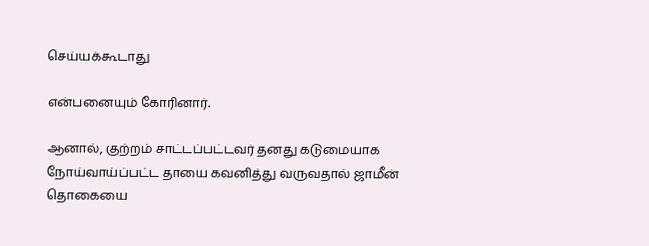செய்யக்கூடாது

என்பனையும் கோரினார்.

ஆனால், குற்றம் சாட்டப்பட்டவர் தனது கடுமையாக நோய்வாய்ப்பட்ட தாயை கவனித்து வருவதால் ஜாமீன் தொகையை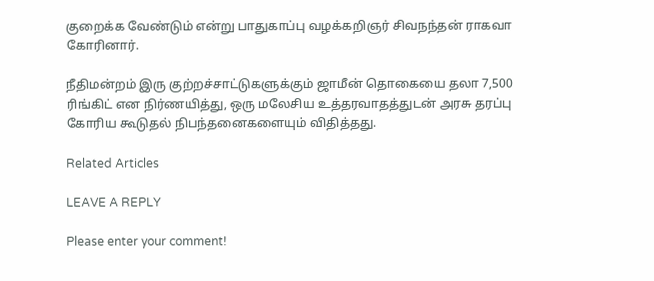குறைக்க வேண்டும் என்று பாதுகாப்பு வழக்கறிஞர் சிவநந்தன் ராகவா கோரினார்.

நீதிமன்றம் இரு குற்றச்சாட்டுகளுக்கும் ஜாமீன் தொகையை தலா 7,500 ரிங்கிட் என நிர்ணயித்து, ஒரு மலேசிய உத்தரவாதத்துடன் அரசு தரப்பு கோரிய கூடுதல் நிபந்தனைகளையும் விதித்தது.

Related Articles

LEAVE A REPLY

Please enter your comment!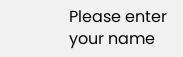Please enter your name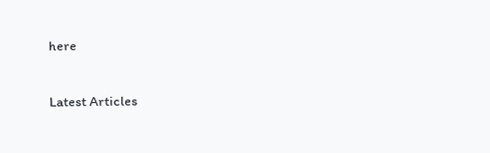here

Latest Articles